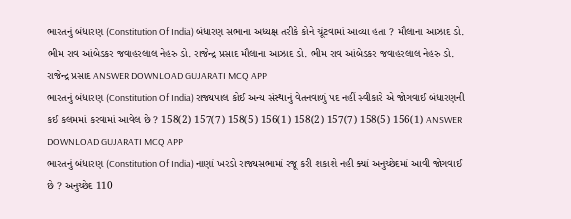ભારતનું બંધારણ (Constitution Of India) બંધારણ સભાના અધ્યક્ષ તરીકે કોને ચૂંટવામાં આવ્યા હતા ? મૌલાના આઝાદ ડો. ભીમ રાવ આંબેડકર જવાહરલાલ નેહરુ ડો. રાજેન્દ્ર પ્રસાદ મૌલાના આઝાદ ડો. ભીમ રાવ આંબેડકર જવાહરલાલ નેહરુ ડો. રાજેન્દ્ર પ્રસાદ ANSWER DOWNLOAD GUJARATI MCQ APP
ભારતનું બંધારણ (Constitution Of India) રાજ્યપાલ કોઈ અન્ય સંસ્થાનું વેતનવાળું પદ નહીં સ્વીકારે એ જોગવાઈ બંધારણની કઈ કલમમાં કરવામાં આવેલ છે ? 158(2) 157(7) 158(5) 156(1) 158(2) 157(7) 158(5) 156(1) ANSWER DOWNLOAD GUJARATI MCQ APP
ભારતનું બંધારણ (Constitution Of India) નાણાં ખરડો રાજ્યસભામાં રજૂ કરી શકાશે નહી ક્યાં અનુચ્છેદમાં આવી જોગવાઈ છે ? અનુચ્છેદ 110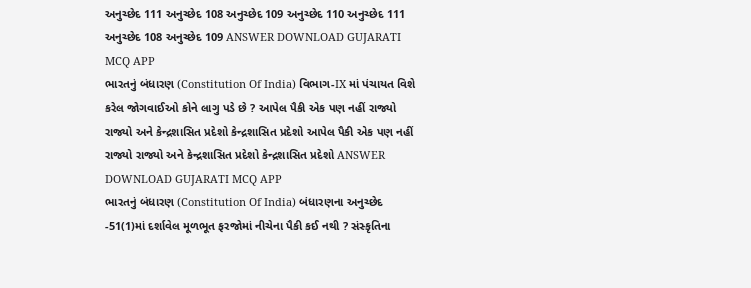અનુચ્છેદ 111 અનુચ્છેદ 108 અનુચ્છેદ 109 અનુચ્છેદ 110 અનુચ્છેદ 111 અનુચ્છેદ 108 અનુચ્છેદ 109 ANSWER DOWNLOAD GUJARATI MCQ APP
ભારતનું બંધારણ (Constitution Of India) વિભાગ-IX માં પંચાયત વિશે કરેલ જોગવાઈઓ કોને લાગુ પડે છે ? આપેલ પૈકી એક પણ નહીં રાજ્યો રાજ્યો અને કેન્દ્રશાસિત પ્રદેશો કેન્દ્રશાસિત પ્રદેશો આપેલ પૈકી એક પણ નહીં રાજ્યો રાજ્યો અને કેન્દ્રશાસિત પ્રદેશો કેન્દ્રશાસિત પ્રદેશો ANSWER DOWNLOAD GUJARATI MCQ APP
ભારતનું બંધારણ (Constitution Of India) બંધારણના અનુચ્છેદ -51(1)માં દર્શાવેલ મૂળભૂત ફરજોમાં નીચેના પૈકી કઈ નથી ? સંસ્કૃતિના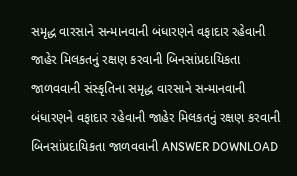સમૃદ્ધ વારસાને સન્માનવાની બંધારણને વફાદાર રહેવાની જાહેર મિલકતનું રક્ષણ કરવાની બિનસાંપ્રદાયિકતા જાળવવાની સંસ્કૃતિના સમૃદ્ધ વારસાને સન્માનવાની બંધારણને વફાદાર રહેવાની જાહેર મિલકતનું રક્ષણ કરવાની બિનસાંપ્રદાયિકતા જાળવવાની ANSWER DOWNLOAD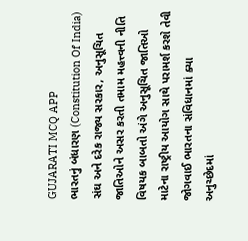GUJARATI MCQ APP
ભારતનું બંધારણ (Constitution Of India) સંઘ અને દરેક રાજ્ય સરકાર, અનુસૂચિત જાતિઓને અસર કરતી તમામ મહત્ત્વની નીતિ વિષયક બાબતો અંગે અનુસૂચિત જાતિઓ માટેના રાષ્ટ્રીય આયોગ સાથે પરામર્શ કરશે તેવી જોગવાઈ ભારતના સંવિધાનમાં ક્યા અનુચ્છેદમાં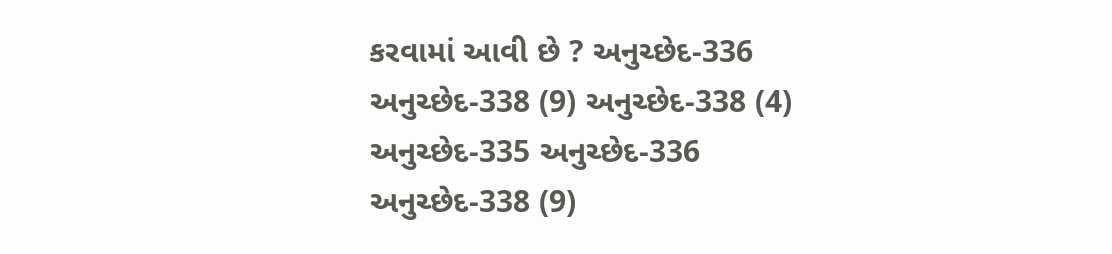કરવામાં આવી છે ? અનુચ્છેદ-336 અનુચ્છેદ-338 (9) અનુચ્છેદ-338 (4) અનુચ્છેદ-335 અનુચ્છેદ-336 અનુચ્છેદ-338 (9)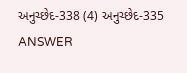અનુચ્છેદ-338 (4) અનુચ્છેદ-335 ANSWER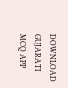DOWNLOAD GUJARATI MCQ APP